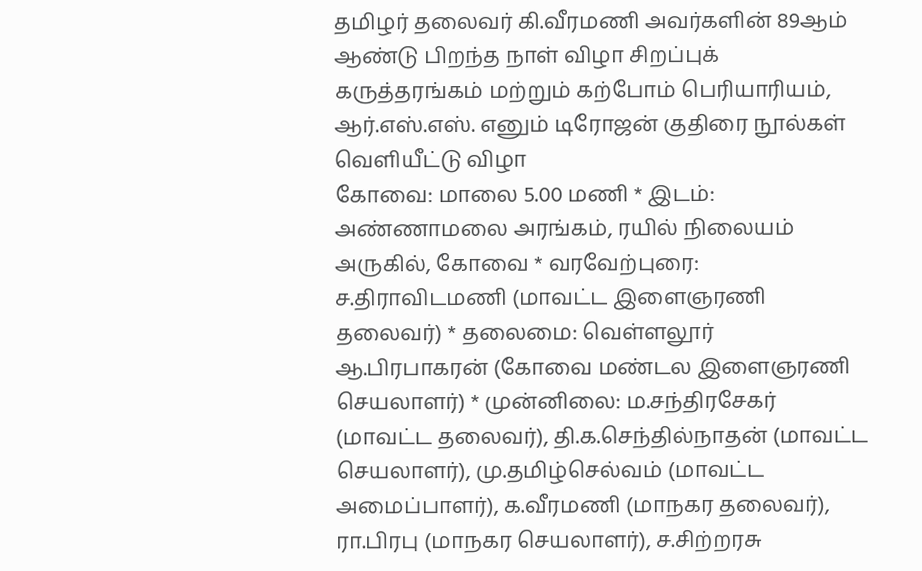தமிழர் தலைவர் கி.வீரமணி அவர்களின் 89ஆம் ஆண்டு பிறந்த நாள் விழா சிறப்புக் கருத்தரங்கம் மற்றும் கற்போம் பெரியாரியம், ஆர்.எஸ்.எஸ். எனும் டிரோஜன் குதிரை நூல்கள் வெளியீட்டு விழா
கோவை: மாலை 5.00 மணி * இடம்: அண்ணாமலை அரங்கம், ரயில் நிலையம் அருகில், கோவை * வரவேற்புரை: ச.திராவிடமணி (மாவட்ட இளைஞரணி தலைவர்) * தலைமை: வெள்ளலூர் ஆ.பிரபாகரன் (கோவை மண்டல இளைஞரணி செயலாளர்) * முன்னிலை: ம.சந்திரசேகர் (மாவட்ட தலைவர்), தி.க.செந்தில்நாதன் (மாவட்ட செயலாளர்), மு.தமிழ்செல்வம் (மாவட்ட அமைப்பாளர்), க.வீரமணி (மாநகர தலைவர்), ரா.பிரபு (மாநகர செயலாளர்), ச.சிற்றரசு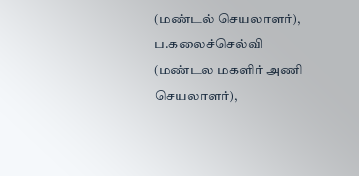(மண்டல் செயலாளர்), ப.கலைச்செல்வி (மண்டல மகளிர் அணி செயலாளர்),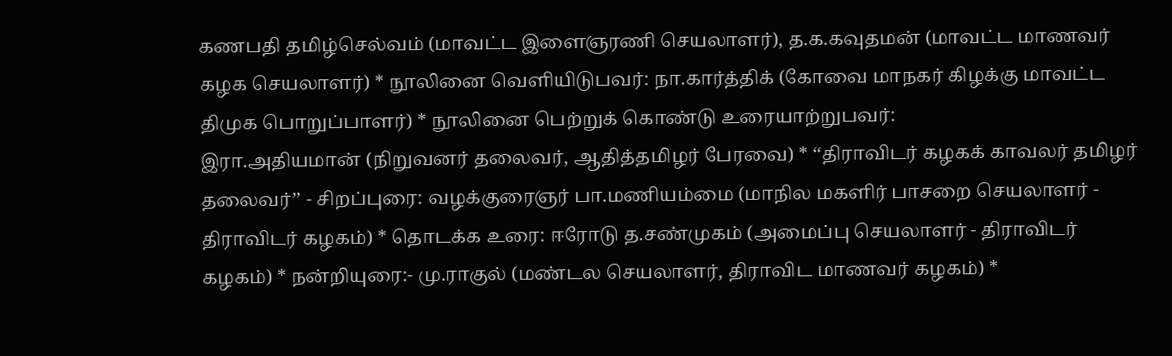கணபதி தமிழ்செல்வம் (மாவட்ட இளைஞரணி செயலாளர்), த.க.கவுதமன் (மாவட்ட மாணவர் கழக செயலாளர்) * நூலினை வெளியிடுபவர்: நா.கார்த்திக் (கோவை மாநகர் கிழக்கு மாவட்ட திமுக பொறுப்பாளர்) * நூலினை பெற்றுக் கொண்டு உரையாற்றுபவர்:
இரா.அதியமான் (நிறுவனர் தலைவர், ஆதித்தமிழர் பேரவை) * ‘‘திராவிடர் கழகக் காவலர் தமிழர் தலைவர்’’ - சிறப்புரை: வழக்குரைஞர் பா.மணியம்மை (மாநில மகளிர் பாசறை செயலாளர் - திராவிடர் கழகம்) * தொடக்க உரை: ஈரோடு த.சண்முகம் (அமைப்பு செயலாளர் - திராவிடர் கழகம்) * நன்றியுரை:- மு.ராகுல் (மண்டல செயலாளர், திராவிட மாணவர் கழகம்) *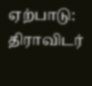ஏற்பாடு: திராவிடர்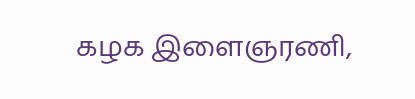கழக இளைஞரணி,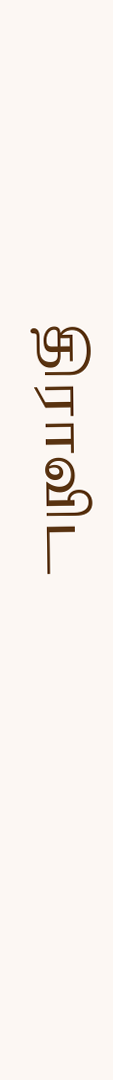திராவிட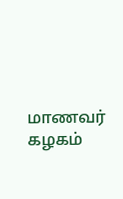மாணவர் கழகம்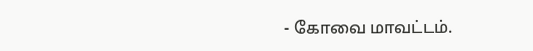- கோவை மாவட்டம்.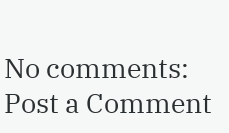No comments:
Post a Comment